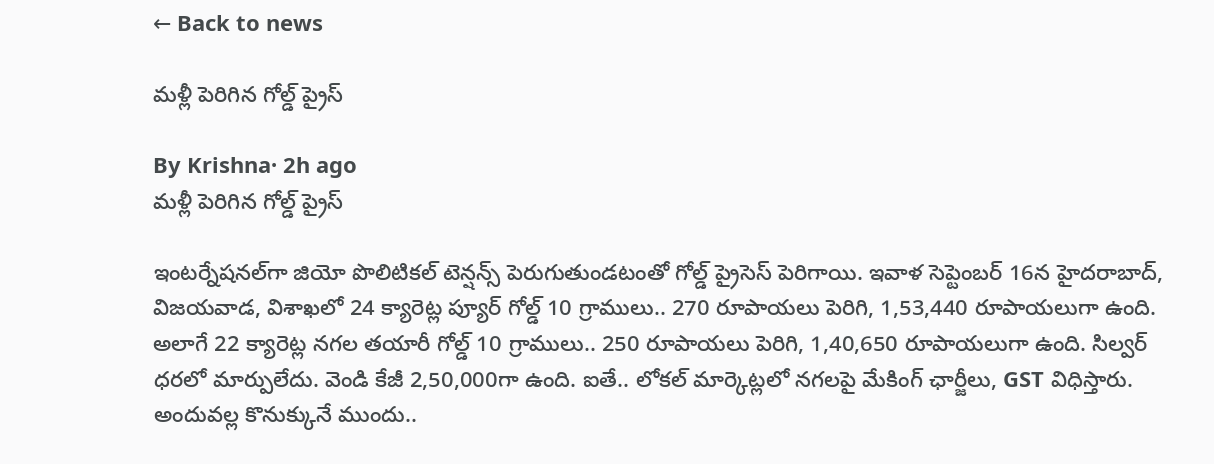← Back to news

మళ్లీ పెరిగిన గోల్డ్ ప్రైస్

By Krishna· 2h ago
మళ్లీ పెరిగిన గోల్డ్ ప్రైస్

ఇంటర్నేషనల్‌గా జియో పొలిటికల్ టెన్షన్స్ పెరుగుతుండటంతో గోల్డ్ ప్రైసెస్ పెరిగాయి. ఇవాళ సెప్టెంబర్ 16న హైదరాబాద్‌, విజయవాడ, విశాఖలో 24 క్యారెట్ల ప్యూర్ గోల్డ్ 10 గ్రాములు.. 270 రూపాయలు పెరిగి, 1,53,440 రూపాయలుగా ఉంది. అలాగే 22 క్యారెట్ల నగల తయారీ గోల్డ్ 10 గ్రాములు.. 250 రూపాయలు పెరిగి, 1,40,650 రూపాయలుగా ఉంది. సిల్వర్ ధరలో మార్పులేదు. వెండి కేజీ 2,50,000గా ఉంది. ఐతే.. లోకల్ మార్కెట్లలో నగలపై మేకింగ్ ఛార్జీలు, GST విధిస్తారు. అందువల్ల కొనుక్కునే ముందు..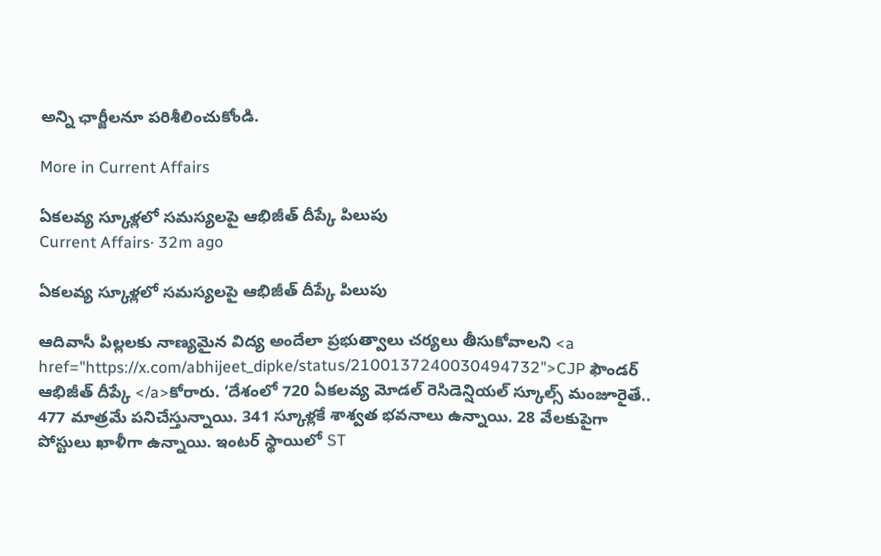అన్ని ఛార్జీలనూ పరిశీలించుకోండి.

More in Current Affairs

ఏకలవ్య స్కూళ్లలో సమస్యలపై ఆభిజీత్ దీప్కే పిలుపు
Current Affairs· 32m ago

ఏకలవ్య స్కూళ్లలో సమస్యలపై ఆభిజీత్ దీప్కే పిలుపు

ఆదివాసీ పిల్లలకు నాణ్యమైన విద్య అందేలా ప్రభుత్వాలు చర్యలు తీసుకోవాలని <a href="https://x.com/abhijeet_dipke/status/2100137240030494732">CJP ఫౌండర్ ఆభిజీత్ దీప్కే </a>కోరారు. ‘దేశంలో 720 ఏకలవ్య మోడల్ రెసిడెన్షియల్ స్కూల్స్ మంజూరైతే.. 477 మాత్రమే పనిచేస్తున్నాయి. 341 స్కూళ్లకే శాశ్వత భవనాలు ఉన్నాయి. 28 వేలకుపైగా పోస్టులు ఖాళీగా ఉన్నాయి. ఇంటర్ స్థాయిలో ST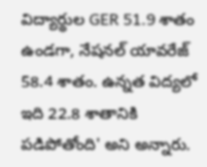విద్యార్థుల GER 51.9 శాతం ఉండగా, నేషనల్ యావరేజ్ 58.4 శాతం. ఉన్నత విద్యలో ఇది 22.8 శాతానికి పడిపోతోంది' అని అన్నారు.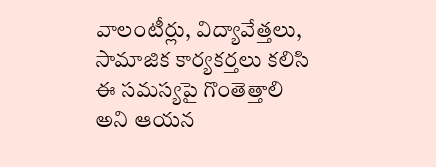వాలంటీర్లు, విద్యావేత్తలు, సామాజిక కార్యకర్తలు కలిసి ఈ సమస్యపై గొంతెత్తాలి అని ఆయన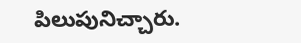పిలుపునిచ్చారు.